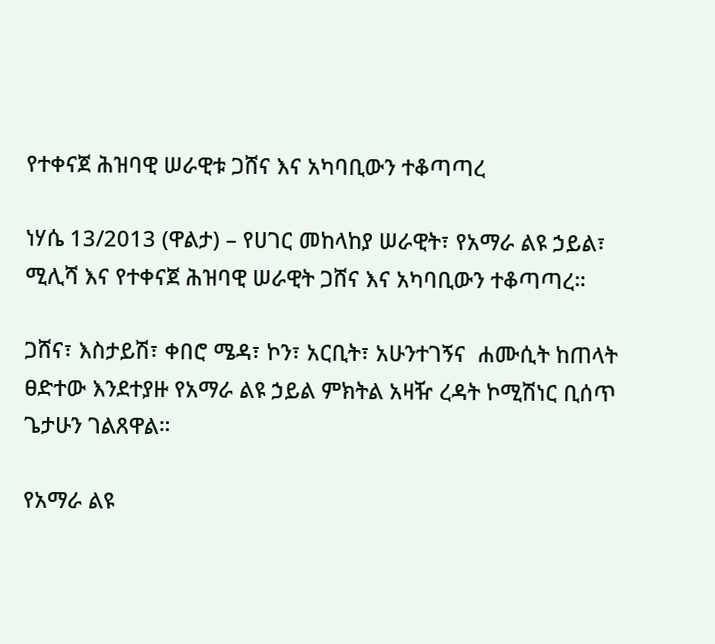የተቀናጀ ሕዝባዊ ሠራዊቱ ጋሸና እና አካባቢውን ተቆጣጣረ

ነሃሴ 13/2013 (ዋልታ) – የሀገር መከላከያ ሠራዊት፣ የአማራ ልዩ ኃይል፣ ሚሊሻ እና የተቀናጀ ሕዝባዊ ሠራዊት ጋሸና እና አካባቢውን ተቆጣጣረ።

ጋሸና፣ እስታይሽ፣ ቀበሮ ሜዳ፣ ኮን፣ አርቢት፣ አሁንተገኝና  ሐሙሲት ከጠላት ፀድተው እንደተያዙ የአማራ ልዩ ኃይል ምክትል አዛዥ ረዳት ኮሚሽነር ቢሰጥ ጌታሁን ገልጸዋል።

የአማራ ልዩ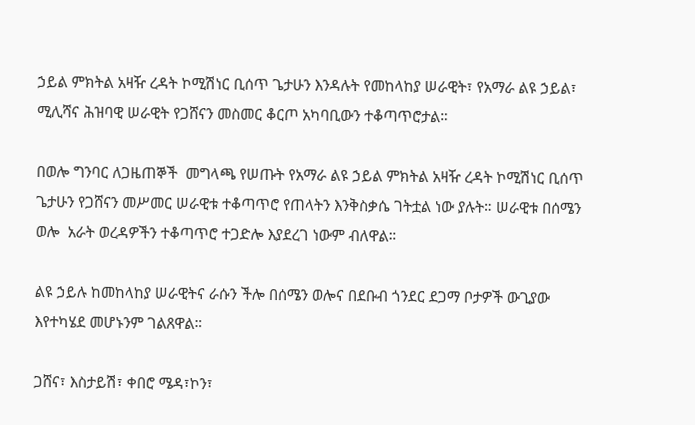ኃይል ምክትል አዛዥ ረዳት ኮሚሽነር ቢሰጥ ጌታሁን እንዳሉት የመከላከያ ሠራዊት፣ የአማራ ልዩ ኃይል፣ ሚሊሻና ሕዝባዊ ሠራዊት የጋሸናን መስመር ቆርጦ አካባቢውን ተቆጣጥሮታል።

በወሎ ግንባር ለጋዜጠኞች  መግላጫ የሠጡት የአማራ ልዩ ኃይል ምክትል አዛዥ ረዳት ኮሚሽነር ቢሰጥ ጌታሁን የጋሸናን መሥመር ሠራዊቱ ተቆጣጥሮ የጠላትን እንቅስቃሴ ገትቷል ነው ያሉት። ሠራዊቱ በሰሜን ወሎ  አራት ወረዳዎችን ተቆጣጥሮ ተጋድሎ እያደረገ ነውም ብለዋል።

ልዩ ኃይሉ ከመከላከያ ሠራዊትና ራሱን ችሎ በሰሜን ወሎና በደቡብ ጎንደር ደጋማ ቦታዎች ውጊያው እየተካሄደ መሆኑንም ገልጸዋል።

ጋሸና፣ እስታይሽ፣ ቀበሮ ሜዳ፣ኮን፣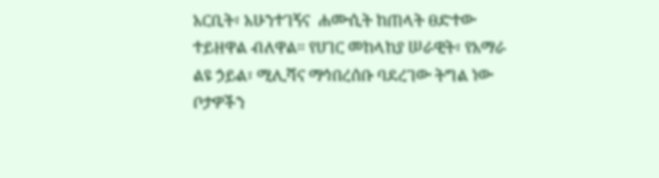አርቢት፣ አሁንተገኝና  ሐሙሲት ከጠላት ፀድተው ተይዘዋል ብለዋል። የሀገር መከላከያ ሠራዊት፣ የአማራ ልዩ ኃይል፣ ሚሊሻና ማኅበረሰቡ ባደረገው ትግል ነው ቦታዎችን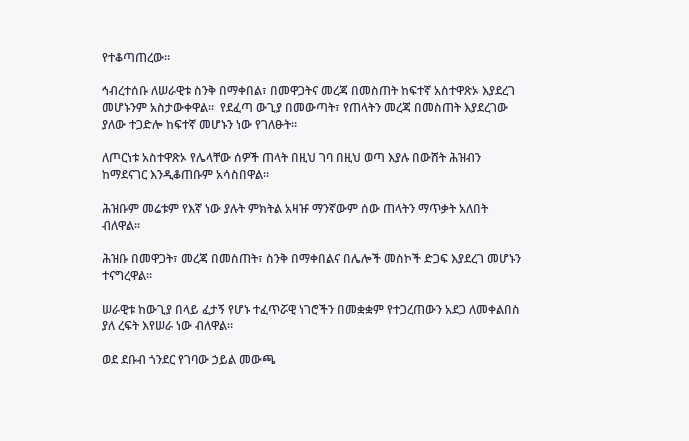የተቆጣጠረው።

ኅብረተሰቡ ለሠራዊቱ ስንቅ በማቀበል፣ በመዋጋትና መረጃ በመስጠት ከፍተኛ አስተዋጽኦ እያደረገ መሆኑንም አስታውቀዋል።  የደፈጣ ውጊያ በመውጣት፣ የጠላትን መረጃ በመስጠት እያደረገው ያለው ተጋድሎ ከፍተኛ መሆኑን ነው የገለፁት።

ለጦርነቱ አስተዋጽኦ የሌላቸው ሰዎች ጠላት በዚህ ገባ በዚህ ወጣ እያሉ በውሸት ሕዝብን ከማደናገር እንዲቆጠቡም አሳስበዋል።

ሕዝቡም መሬቱም የእኛ ነው ያሉት ምክትል አዛዡ ማንኛውም ሰው ጠላትን ማጥቃት አለበት ብለዋል።

ሕዝቡ በመዋጋት፣ መረጃ በመስጠት፣ ስንቅ በማቀበልና በሌሎች መስኮች ድጋፍ እያደረገ መሆኑን ተናግረዋል።

ሠራዊቱ ከውጊያ በላይ ፈታኝ የሆኑ ተፈጥሯዊ ነገሮችን በመቋቋም የተጋረጠውን አደጋ ለመቀልበስ ያለ ረፍት እየሠራ ነው ብለዋል።

ወደ ደቡብ ጎንደር የገባው ኃይል መውጫ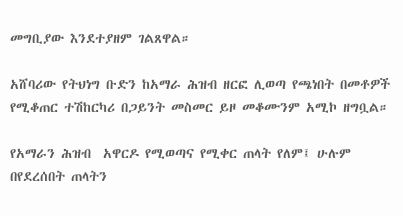መግቢያው እንደተያዘም ገልጸዋል።

አሸባሪው የትህነግ ቡድን ከአማራ ሕዝብ ዘርፎ ሊወጣ የጫነበት በመቶዎች የሚቆጠር ተሽከርካሪ በጋይንት መስመር ይዞ መቆሙንም አሚኮ ዘግቧል።

የአማራን ሕዝብ  አዋርዶ የሚወጣና የሚቀር ጠላት የለም፤ ሁሉም በየደረሰበት ጠላትን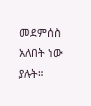መደምሰስ አለበት ነው ያሉት።